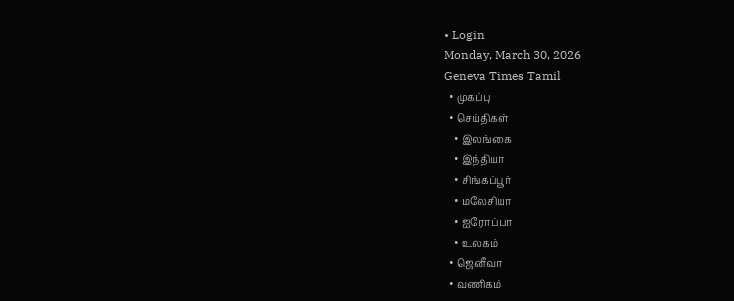• Login
Monday, March 30, 2026
Geneva Times Tamil
  • முகப்பு
  • செய்திகள்
    • இலங்கை
    • இந்தியா
    • சிங்கப்பூர்
    • மலேசியா
    • ஐரோப்பா
    • உலகம்
  • ஜெனீவா
  • வணிகம்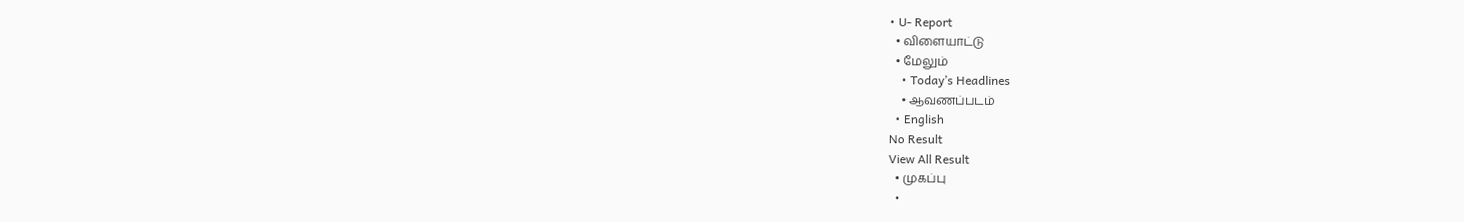• U- Report
  • விளையாட்டு
  • மேலும்
    • Today’s Headlines
    • ஆவணப்படம்
  • English
No Result
View All Result
  • முகப்பு
  •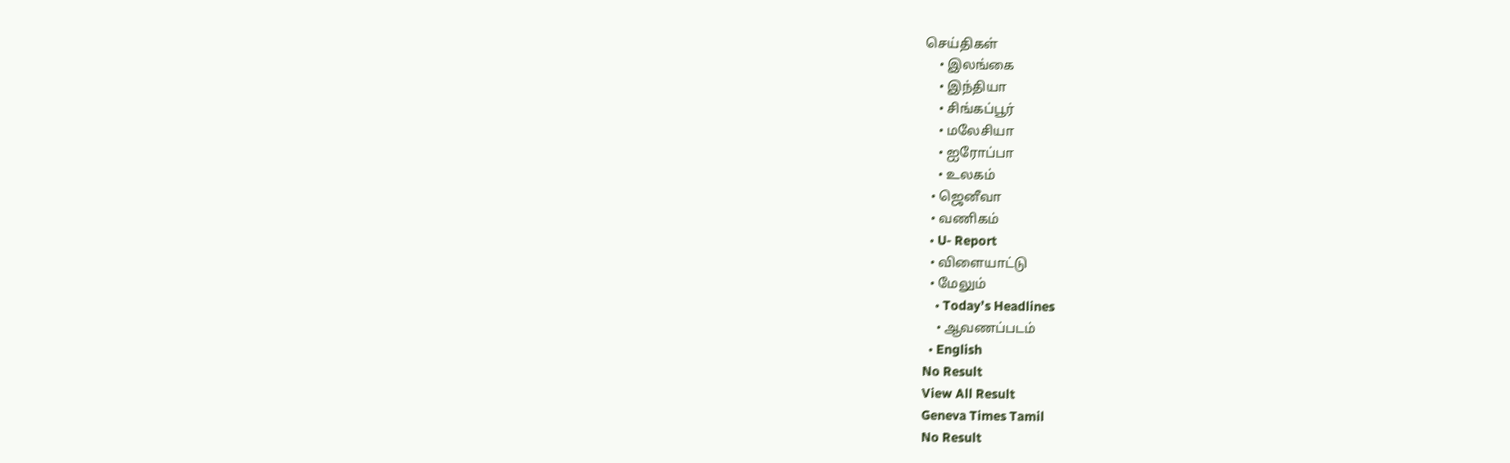செய்திகள்
    • இலங்கை
    • இந்தியா
    • சிங்கப்பூர்
    • மலேசியா
    • ஐரோப்பா
    • உலகம்
  • ஜெனீவா
  • வணிகம்
  • U- Report
  • விளையாட்டு
  • மேலும்
    • Today’s Headlines
    • ஆவணப்படம்
  • English
No Result
View All Result
Geneva Times Tamil
No Result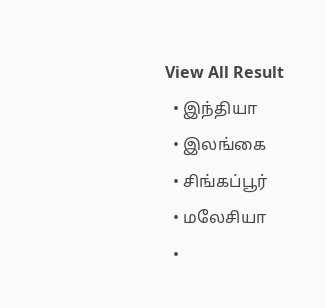View All Result
  • இந்தியா
  • இலங்கை
  • சிங்கப்பூர்
  • மலேசியா
  •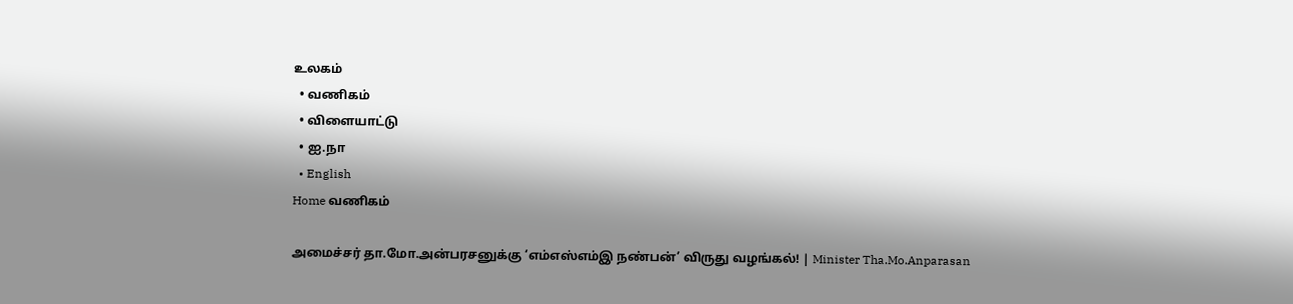உலகம்
  • வணிகம்
  • விளையாட்டு
  • ஐ.நா
  • English
Home வணிகம்

அமைச்சர் தா.மோ.அன்பரசனுக்கு ‘எம்எஸ்எம்இ நண்பன்’ விருது வழங்கல்! | Minister Tha.Mo.Anparasan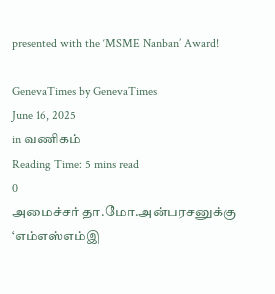presented with the ‘MSME Nanban’ Award!

GenevaTimes by GenevaTimes
June 16, 2025
in வணிகம்
Reading Time: 5 mins read
0
அமைச்சர் தா.மோ.அன்பரசனுக்கு ‘எம்எஸ்எம்இ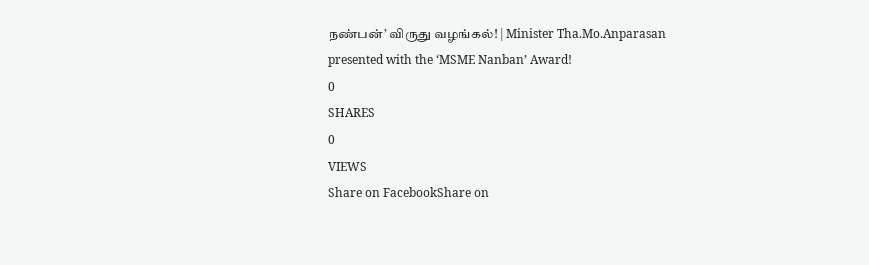நண்பன்’ விருது வழங்கல்! | Minister Tha.Mo.Anparasan presented with the ‘MSME Nanban’ Award!
0
SHARES
0
VIEWS
Share on FacebookShare on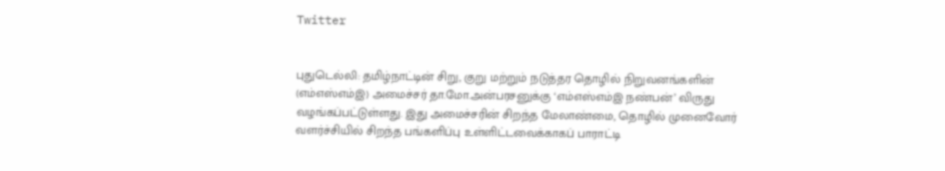Twitter


புதுடெல்லி: தமிழ்நாட்டின் சிறு, குறு மற்றும் நடுத்தர தொழில் நிறுவனங்களின் (எம்எஸ்எம்இ) அமைச்சர் தா.மோ.அன்பரசனுக்கு ‘எம்எஸ்எம்இ நண்பன்’ விருது வழங்கப்பட்டுள்ளது. இது அமைச்சரின் சிறந்த மேலாண்மை, தொழில் முனைவோர் வளர்ச்சியில் சிறந்த பங்களிப்பு உள்ளிட்டவைக்காகப் பாராட்டி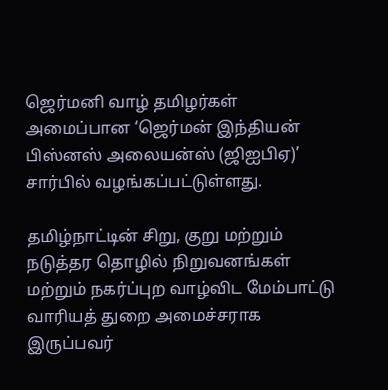ஜெர்மனி வாழ் தமிழர்கள் அமைப்பான ‘ஜெர்மன் இந்தியன் பிஸ்னஸ் அலையன்ஸ் (ஜிஐபிஏ)’ சார்பில் வழங்கப்பட்டுள்ளது.

தமிழ்நாட்டின் சிறு, குறு மற்றும் நடுத்தர தொழில் நிறுவனங்கள் மற்றும் நகர்ப்புற வாழ்விட மேம்பாட்டு வாரியத் துறை அமைச்சராக இருப்பவர்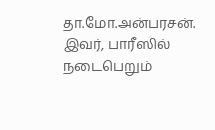தா.மோ.அன்பரசன். இவர், பாரீஸில் நடைபெறும்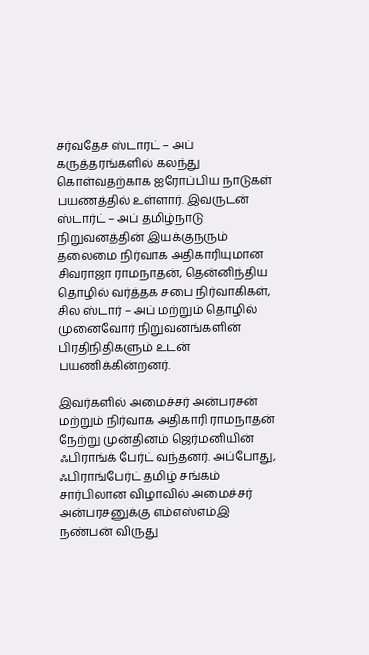சர்வதேச ஸ்டாரட் – அப் கருத்தரங்களில் கலந்து கொள்வதற்காக ஐரோப்பிய நாடுகள் பயணத்தில் உள்ளார். இவருடன் ஸ்டார்ட் – அப் தமிழ்நாடு நிறுவனத்தின் இயக்குநரும் தலைமை நிர்வாக அதிகாரியுமான சிவராஜா ராமநாதன், தென்னிந்திய தொழில் வர்த்தக சபை நிர்வாகிகள், சில ஸ்டார் – அப் மற்றும் தொழில் முனைவோர் நிறுவனங்களின் பிரதிநிதிகளும் உடன் பயணிக்கின்றனர்.

இவர்களில் அமைச்சர் அன்பரசன் மற்றும் நிர்வாக அதிகாரி ராமநாதன் நேற்று முன்தினம் ஜெர்மனியின் ஃபிராங்க் பேர்ட் வந்தனர். அப்போது, ஃபிராங்பேர்ட் தமிழ் சங்கம் சார்பிலான விழாவில் அமைச்சர் அன்பரசனுக்கு எம்எஸ்எம்இ நண்பன் விருது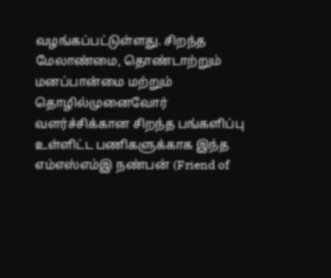வழங்கப்பட்டுள்ளது. சிறந்த மேலாண்மை, தொண்டாற்றும் மனப்பான்மை மற்றும் தொழில்முனைவோர் வளர்ச்சிக்கான சிறந்த பங்களிப்பு உள்ளிட்ட பணிகளுக்காக இந்த எம்எஸ்எம்இ நண்பன் (Friend of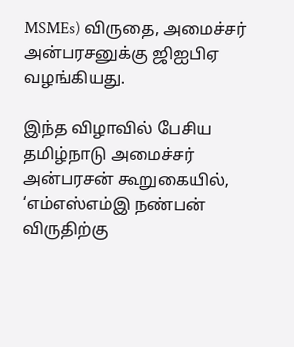MSMEs) விருதை, அமைச்சர் அன்பரசனுக்கு ஜிஐபிஏ வழங்கியது.

இந்த விழாவில் பேசிய தமிழ்நாடு அமைச்சர் அன்பரசன் கூறுகையில், ‘எம்எஸ்எம்இ நண்பன் விருதிற்கு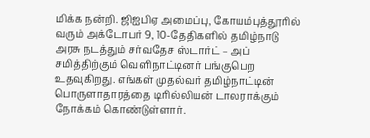மிக்க நன்றி. ஜிஐபிஏ அமைப்பு, கோயம்புத்தூரில் வரும் அக்டோபர் 9, 10-தேதிகளில் தமிழ்நாடு அரசு நடத்தும் சர்வதேச ஸ்டார்ட் – அப் சமித்திற்கும் வெளிநாட்டினர் பங்குபெற உதவுகிறது. எங்கள் முதல்வர் தமிழ்நாட்டின் பொருளாதாரத்தை டிரில்லியன் டாலராக்கும் நோக்கம் கொண்டுள்ளார்.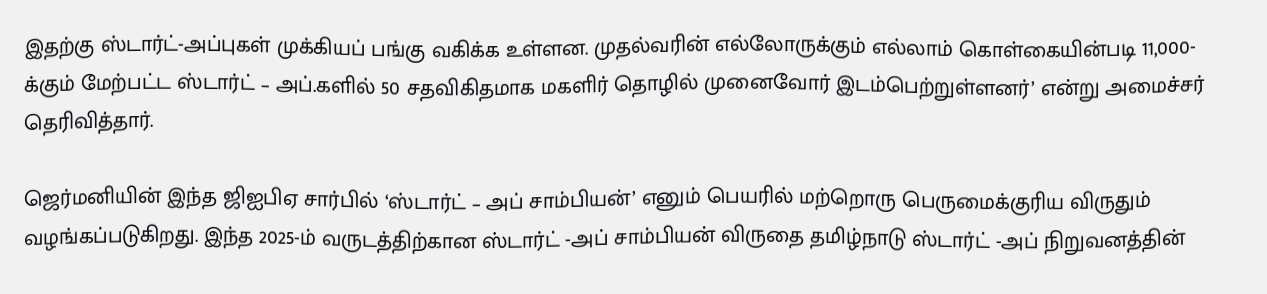இதற்கு ஸ்டார்ட்-அப்புகள் முக்கியப் பங்கு வகிக்க உள்ளன. முதல்வரின் எல்லோருக்கும் எல்லாம் கொள்கையின்படி 11,000-க்கும் மேற்பட்ட ஸ்டார்ட் – அப்.களில் 50 சதவிகிதமாக மகளிர் தொழில் முனைவோர் இடம்பெற்றுள்ளனர்’ என்று அமைச்சர் தெரிவித்தார்.

ஜெர்மனியின் இந்த ஜிஐபிஏ சார்பில் ‘ஸ்டார்ட் – அப் சாம்பியன்’ எனும் பெயரில் மற்றொரு பெருமைக்குரிய விருதும் வழங்கப்படுகிறது. இந்த 2025-ம் வருடத்திற்கான ஸ்டார்ட் -அப் சாம்பியன் விருதை தமிழ்நாடு ஸ்டார்ட் -அப் நிறுவனத்தின்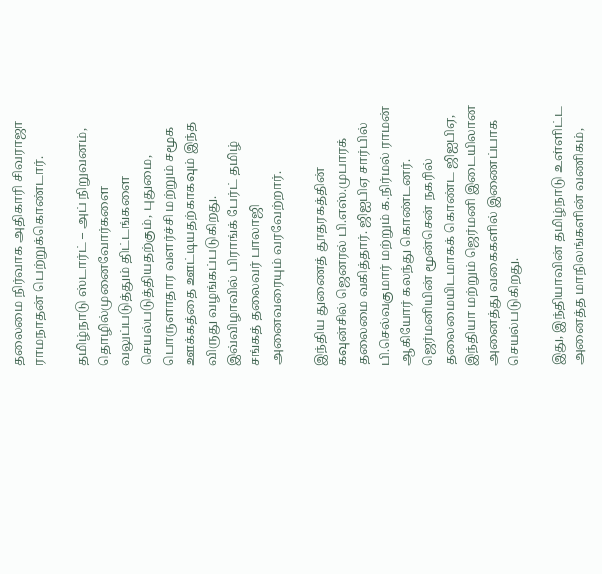தலைமை நிர்வாக அதிகாரி சிவராஜா ராமநாதன் பெற்றுக்கொண்டார்.

தமிழ்நாடு ஸ்டார்ட் – அப் நிறுவனம், தொழில்முனைவோர்களை வலுப்படுத்தும் திட்டங்களை செயல்படுத்தியதற்கும், புதுமை, பொருளாதார வளர்ச்சி மற்றும் சமூக ஊக்கத்தை ஊட்டியதற்காகவும் இந்த விருது வழங்கப்படுகிறது. இவ்விழாவில் பிராங்க் பேர்ட் தமிழ் சங்கத் தலைவர் பாலாஜி அனைவரையும் வரவேற்றார்.

இந்திய துணைத் தூதரகத்தின் கவுன்சில் ஜெனரல் பி.எஸ்.முபாரக் தலைமை வகித்தார். ஜிஐபிஏ சார்பில் பி.செல்வகுமார் மற்றும் க.நிர்மல் ராமன் ஆகியோர் கலந்து கொண்டனர். ஜெர்மனியின் மூன்சென் நகரில் தலைமையிடமாகக் கொண்ட ஜிஐபிஏ, இந்தியா மற்றும் ஜெர்மனி இடையிலான அனைத்து வகைகளில் இணைப்பாக செயல்படுகிறது.

இது, இந்தியாவின் தமிழ்நாடு உள்ளிட்ட அனைத்த மாநிலங்களின் வணிகம்,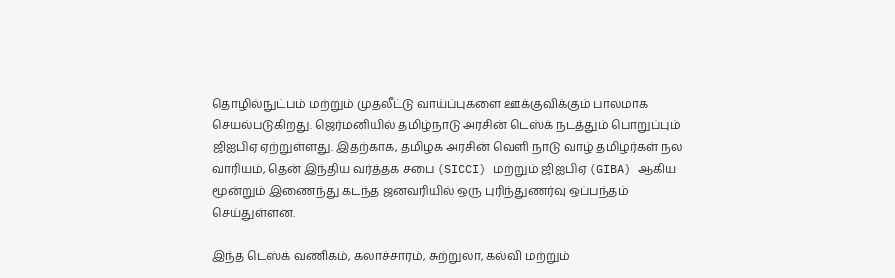தொழில்நுட்பம் மற்றும் முதலீட்டு வாய்ப்புகளை ஊக்குவிக்கும் பாலமாக செயல்படுகிறது. ஜெர்மனியில் தமிழ்நாடு அரசின் டெஸ்க் நடத்தும் பொறுப்பும் ஜிஐபிஏ ஏற்றுள்ளது. இதற்காக, தமிழக அரசின் வெளி நாடு வாழ் தமிழர்கள் நல வாரியம், தென் இந்திய வர்த்தக சபை (SICCI) மற்றும் ஜிஐபிஏ (GIBA) ஆகிய மூன்றும் இணைந்து கடந்த ஜனவரியில் ஒரு புரிந்துணர்வு ஒப்பந்தம் செய்துள்ளன.

இந்த டெஸ்க் வணிகம், கலாச்சாரம், சுற்றுலா, கல்வி மற்றும்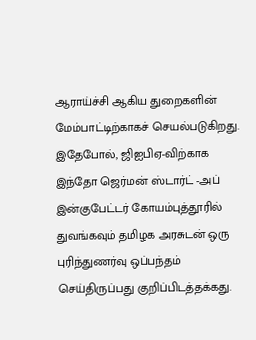ஆராய்ச்சி ஆகிய துறைகளின் மேம்பாட்டிற்காகச் செயல்படுகிறது. இதேபோல், ஜிஐபிஏ-விற்காக இந்தோ ஜெர்மன் ஸ்டார்ட் -அப் இன்குபேட்டர் கோயம்புத்தூரில் துவங்கவும் தமிழக அரசுடன் ஒரு புரிந்துணர்வு ஒப்பந்தம் செய்திருப்பது குறிப்பிடத்தக்கது.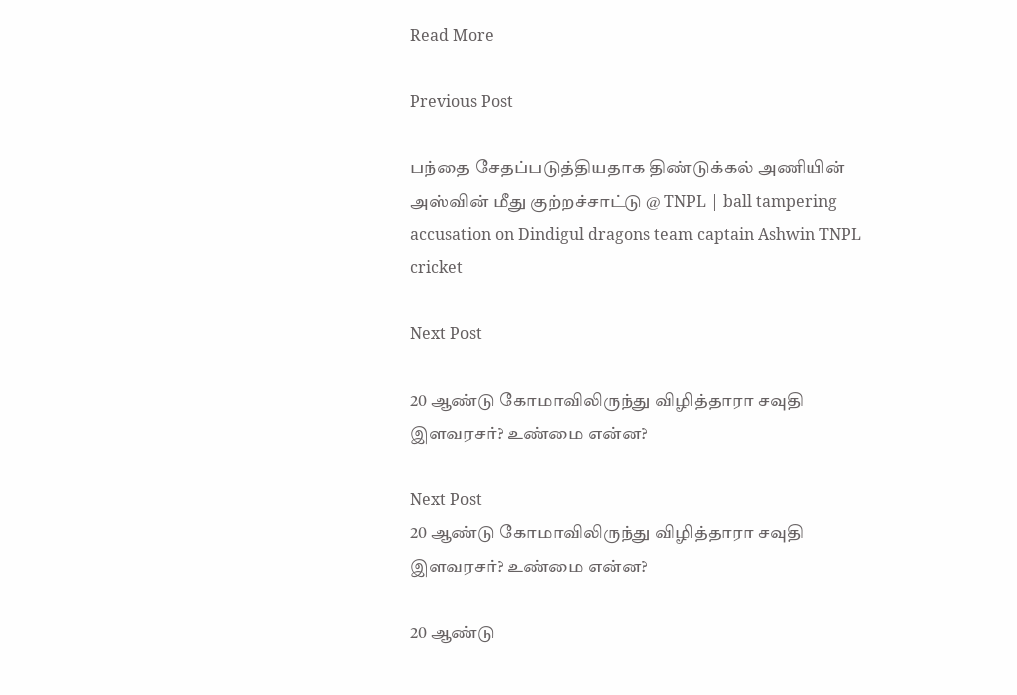Read More

Previous Post

பந்தை சேதப்படுத்தியதாக திண்டுக்கல் அணியின் அஸ்வின் மீது குற்றச்சாட்டு @ TNPL | ball tampering accusation on Dindigul dragons team captain Ashwin TNPL cricket

Next Post

20 ஆண்டு கோமாவிலிருந்து விழித்தாரா சவுதி இளவரசர்? உண்மை என்ன?

Next Post
20 ஆண்டு கோமாவிலிருந்து விழித்தாரா சவுதி இளவரசர்? உண்மை என்ன?

20 ஆண்டு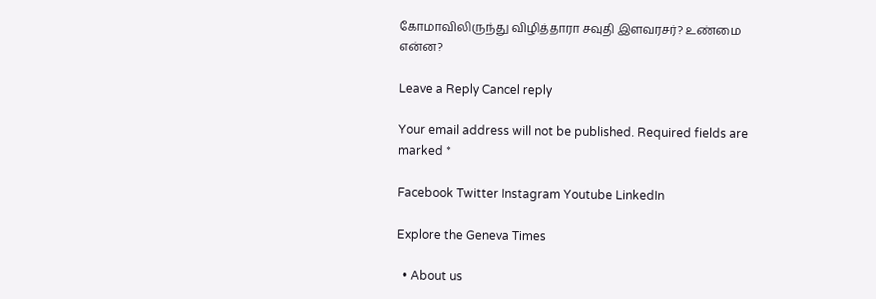கோமாவிலிருந்து விழித்தாரா சவுதி இளவரசர்? உண்மை என்ன?

Leave a Reply Cancel reply

Your email address will not be published. Required fields are marked *

Facebook Twitter Instagram Youtube LinkedIn

Explore the Geneva Times

  • About us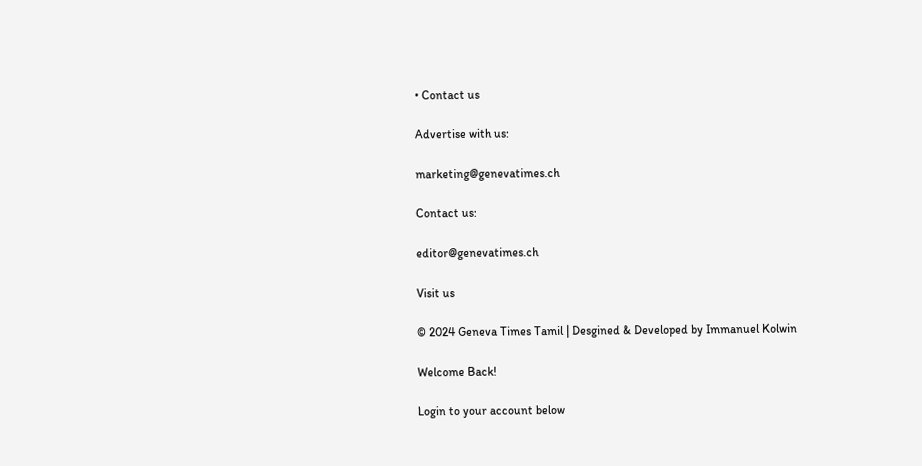• Contact us

Advertise with us:

marketing@genevatimes.ch

Contact us:

editor@genevatimes.ch

Visit us

© 2024 Geneva Times Tamil | Desgined & Developed by Immanuel Kolwin

Welcome Back!

Login to your account below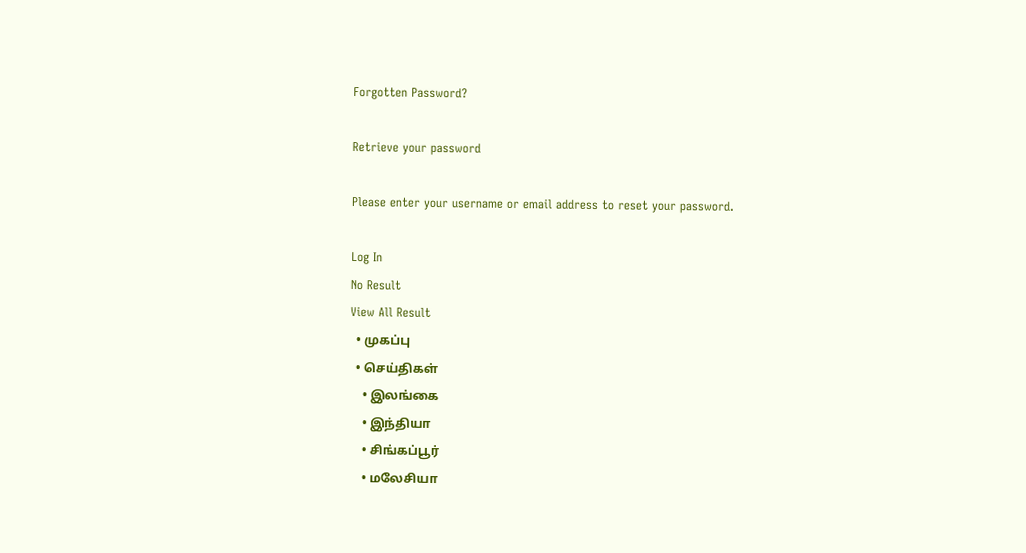Forgotten Password?

Retrieve your password

Please enter your username or email address to reset your password.

Log In
No Result
View All Result
  • முகப்பு
  • செய்திகள்
    • இலங்கை
    • இந்தியா
    • சிங்கப்பூர்
    • மலேசியா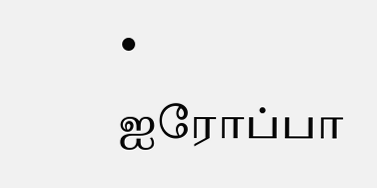• ஐரோப்பா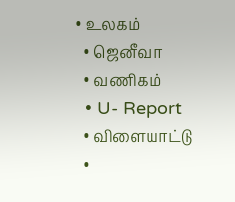• உலகம்
  • ஜெனீவா
  • வணிகம்
  • U- Report
  • விளையாட்டு
  •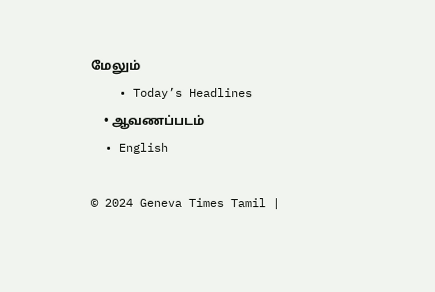மேலும்
    • Today’s Headlines
    • ஆவணப்படம்
  • English

© 2024 Geneva Times Tamil |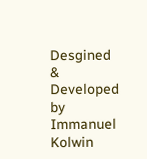Desgined & Developed by Immanuel Kolwin